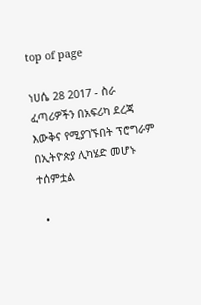top of page

ነሀሴ 28 2017 - ስራ ፈጣሪዎችን በአፍሪካ ደረጃ እውቅና የሚያገኙበት ፕሮግራም በኢትዮጵያ ሊካሄድ መሆኑ ተሰምቷል

  •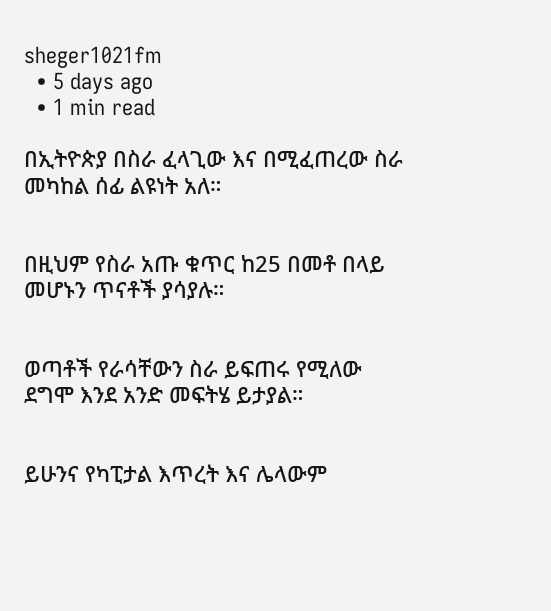sheger1021fm
  • 5 days ago
  • 1 min read

በኢትዮጵያ በስራ ፈላጊው እና በሚፈጠረው ስራ መካከል ሰፊ ልዩነት አለ።


በዚህም የስራ አጡ ቁጥር ከ25 በመቶ በላይ መሆኑን ጥናቶች ያሳያሉ።


ወጣቶች የራሳቸውን ስራ ይፍጠሩ የሚለው ደግሞ እንደ አንድ መፍትሄ ይታያል።


ይሁንና የካፒታል እጥረት እና ሌላውም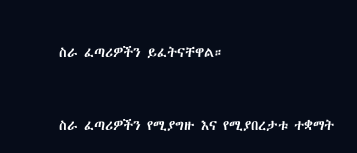ስራ ፈጣሪዎችን ይፈትናቸዋል።


ስራ ፈጣሪዎችን የሚያግዙ እና የሚያበረታቱ ተቋማት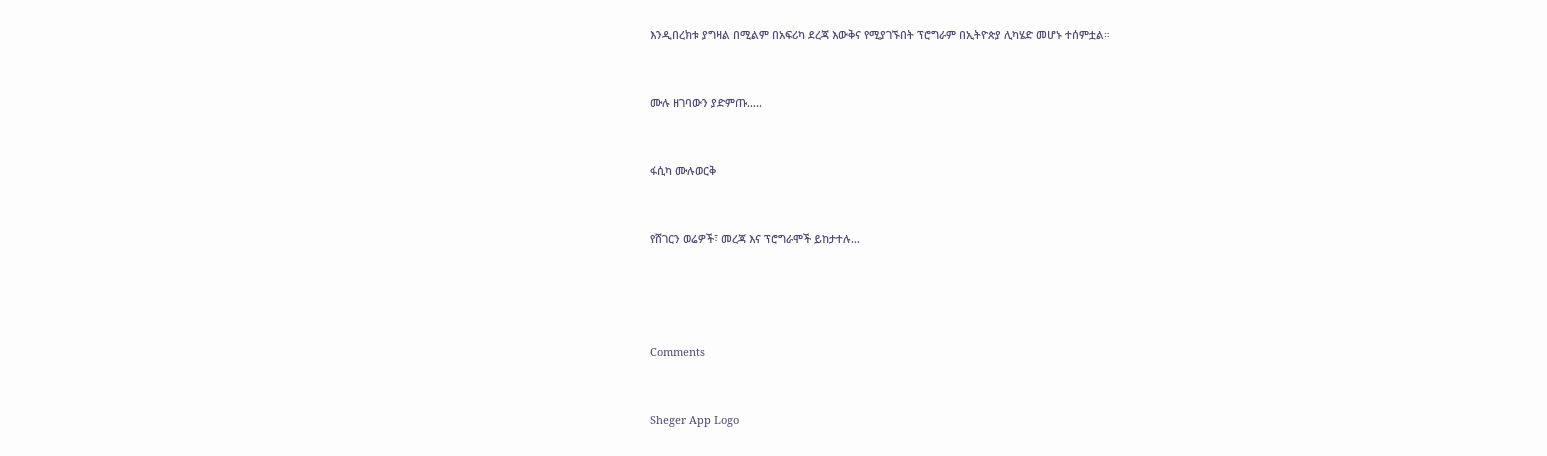እንዲበረክቱ ያግዛል በሚልም በአፍሪካ ደረጃ እውቅና የሚያገኙበት ፕሮግራም በኢትዮጵያ ሊካሄድ መሆኑ ተሰምቷል።


ሙሉ ዘገባውን ያድምጡ…..


ፋሲካ ሙሉወርቅ


የሸገርን ወሬዎች፣ መረጃ እና ፕሮግራሞች ይከታተሉ…




Comments


Sheger App Logo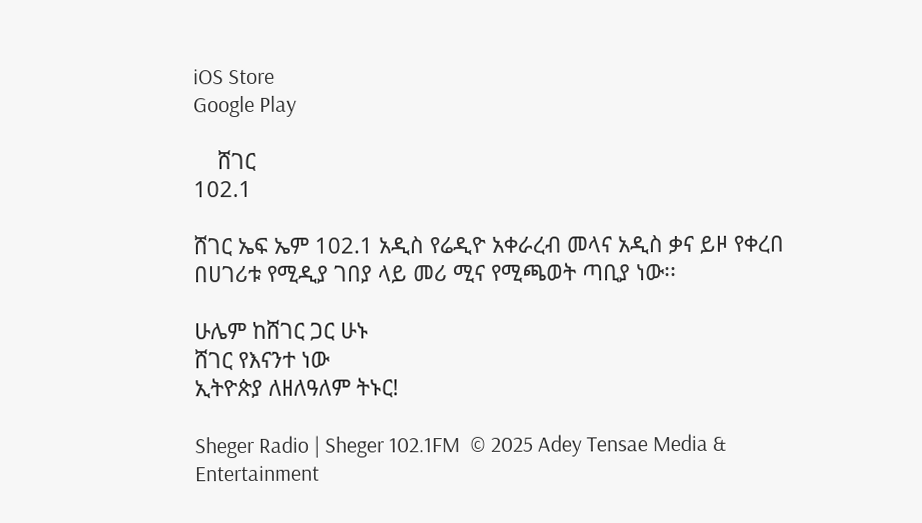iOS Store
Google Play

    ሸገር
102.1

ሸገር ኤፍ ኤም 102.1 አዲስ የሬዲዮ አቀራረብ መላና አዲስ ቃና ይዞ የቀረበ በሀገሪቱ የሚዲያ ገበያ ላይ መሪ ሚና የሚጫወት ጣቢያ ነው፡፡

ሁሌም ከሸገር ጋር ሁኑ
ሸገር የእናንተ ነው
ኢትዮጵያ ለዘለዓለም ትኑር!

Sheger Radio | Sheger 102.1FM  © 2025 Adey Tensae Media & Entertainment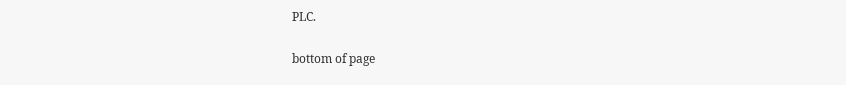PLC.

bottom of page